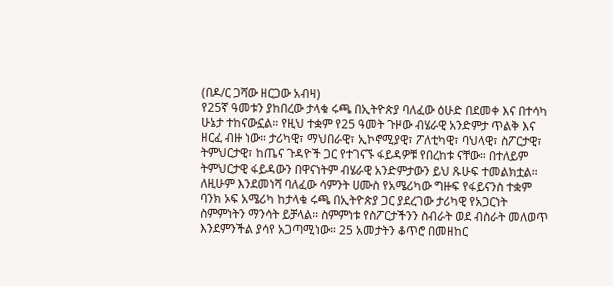(በዶ/ር ጋሻው ዘርጋው አብዛ)
የ25ኛ ዓመቱን ያከበረው ታላቁ ሩጫ በኢትዮጵያ ባለፈው ዕሁድ በደመቀ እና በተሳካ ሁኔታ ተከናውኗል። የዚህ ተቋም የ25 ዓመት ጉዞው ብሄራዊ አንድምታ ጥልቅ እና ዘርፈ ብዙ ነው። ታሪካዊ፣ ማህበራዊ፣ ኢኮኖሚያዊ፣ ፖለቲካዊ፣ ባህላዊ፣ ስፖርታዊ፣ ትምህርታዊ፣ ከጤና ጉዳዮች ጋር የተገናኙ ፋይዳዎቹ የበረከቱ ናቸው። በተለይም ትምህርታዊ ፋይዳውን በዋናነትም ብሄራዊ አንድምታውን ይህ ጹሁፍ ተመልክቷል። ለዚሁም እንደመነሻ ባለፈው ሳምንት ሀሙስ የአሜሪካው ግዙፍ የፋይናንስ ተቋም ባንክ ኦፍ አሜሪካ ከታላቁ ሩጫ በኢትዮጵያ ጋር ያደረገው ታሪካዊ የአጋርነት ስምምነትን ማንሳት ይቻላል። ስምምነቱ የስፖርታችንን ስብራት ወደ ብስራት መለወጥ እንደምንችል ያሳየ አጋጣሚነው። 25 አመታትን ቆጥሮ በመዘከር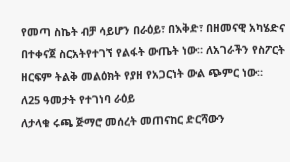የመጣ ስኬት ብቻ ሳይሆን በራዕይ፣ በእቅድ፣ በዘመናዊ አካሄድና በተቀናጀ ስርአትየተገኘ የልፋት ውጤት ነው። ለአገራችን የስፖርት ዘርፍም ትልቅ መልዕክት የያዘ የአጋርነት ውል ጭምር ነው።
ለ25 ዓመታት የተገነባ ራዕይ
ለታላቁ ሩጫ ጅማሮ መሰረት መጠናከር ድርሻውን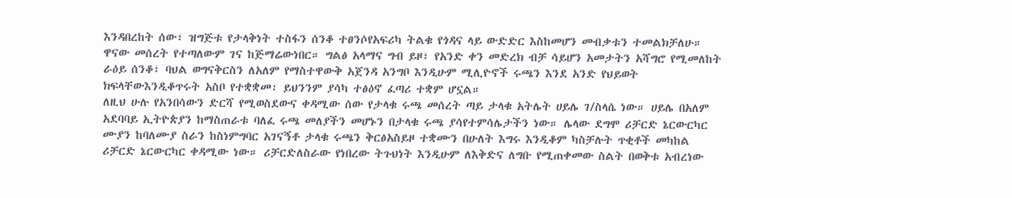እንዳበረከት ሰው፣ ዝግጅቱ የታላቅነት ተስፋን ሰንቆ ተፀንሶየአፍሪካ ትልቁ የጎዳና ላይ ውድድር እስከመሆን መብቃቱን ተመልክቻለሁ። ዋናው መሰረት የተጣለውም ገና ከጅማሬውነበር። ግልፅ አላማና ግብ ይዞ፣ የአንድ ቀን መድረክ ብቻ ሳይሆን አመታትን አሻግሮ የሚመለከት ራዕይ ሰንቆ፣ ባህል ወግናቅርስን ለአለም የማስተዋውቅ አጀንዳ አንግቦ እንዲሁም ሚሊዮኖች ሩጫን እንደ አንድ የህይወት ክፍላቸውእንዲቆጥሩት አስቦ የተቋቋመ፣ ይህንንም ያሳካ ተፅዕኖ ፈጣሪ ተቋም ሆኗል።
ለዚህ ሁሉ የአንበሳውን ድርሻ የሚወስደውና ቀዳሚው ሰው የታላቁ ሩጫ መሰረት ጣይ ታላቁ አትሌት ሀይሌ ገ/ስላሴ ነው። ሀይሌ በአለም አደባባይ ኢትዮጵያን ከማስጠራቱ ባለፈ ሩጫ መለያችን መሆኑን በታላቁ ሩጫ ያሳየተምሳሌታችን ነው። ሌላው ደግሞ ሪቻርድ ኔርውርካር ሙያን ከባለሙያ ስራን ከስነምግባር አገናኝቶ ታላቁ ሩጫን ቅርፅአስይዞ ተቋሙን በሁለት እግሩ እንዲቆም ካስቻሉት ጥቂቶች መካከል ሪቻርድ ኔርውርካር ቀዳሚው ነው። ሪቻርድለስራው የነበረው ትጉህነት እንዲሁም ለእቅድና ለግቡ የሚጠቀመው ስልት በወቅቱ አብረነው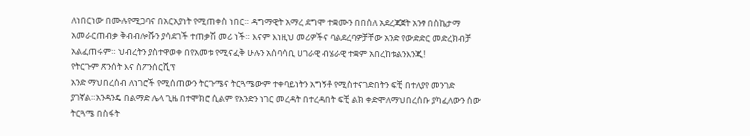ለነበርነው በሙሉየሚጋባና በአርአያነት የሚጠቀስ ነበር። ዳግማዊት አማረ ደግሞ ተቋሙን በበሰለ አደረጃጀት አንፃ በስኬታማ አመራርጠብቃ ቅብብሎሹን ያሳደገች ተጠቃሽ መሪ ነች። እናም እነዚህ መሪዎችና ባልደረባዎቻቸው አንድ የውድድር መድረክብቻ አልፈጠሩም። ህብረትን ያስተዋወቀ በየአመቱ የሚናፈቅ ሁሉን አሰባሳቢ ሀገራዊ ብሄራዊ ተቋም አበረከቱልንእንጂ!
የትርጉም ጽንሰት እና ስፖንሰርሺፕ
አንድ ማህበረሰብ ለነገሮች የሚሰጠውን ትርጉሜና ትርጓሜውም ተቀባይነትን አግኝቶ የሚስተናገድበትን ፍቺ በተለያየ መንገድ ያገኛል።አንዳንዴ በልማድ ሌላ ጊዜ በተሞክሮ ሲልም የአንድን ነገር መረዳት በተረዳበት ፍቺ ልክ ቀድሞለማህበረሰቡ ያካፈለውን ሰው ትርጓሜ በስፋት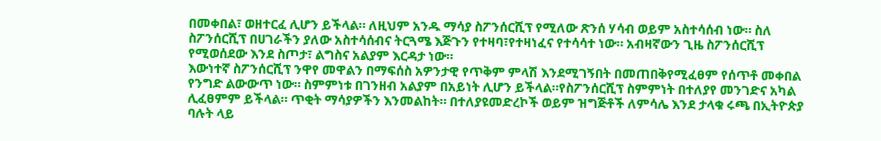በመቀበል፣ ወዘተርፈ ሊሆን ይችላል። ለዚህም አንዱ ማሳያ ስፖንሰርሺፕ የሚለው ጽንሰ ሃሳብ ወይም አስተሳሰብ ነው። ስለ ስፖንሰርሺፕ በሀገራችን ያለው አስተሳሰብና ትርጓሜ እጅጉን የተዛባ፣የተዛነፈና የተሳሳተ ነው። አብዛኛውን ጊዜ ስፖንሰርሺፕ የሚወሰደው እንደ ስጦታ፣ ልግስና አልያም እርዳታ ነው።
እውነተኛ ስፖንሰርሺፕ ንዋየ መዋልን በማፍሰስ አዎንታዊ የጥቅም ምላሽ እንደሚገኝበት በመጠበቅየሚፈፀም የሰጥቶ መቀበል የንግድ ልውውጥ ነው። ስምምነቱ በገንዘብ አልያም በአይነት ሊሆን ይችላል።የስፖንሰርሺፕ ስምምነት በተለያየ መንገድና አካል ሊፈፀምም ይችላል። ጥቂት ማሳያዎችን እንመልከት። በተለያዩመድረኮች ወይም ዝግጅቶች ለምሳሌ እንደ ታላቁ ሩጫ በኢትዮጵያ ባሉት ላይ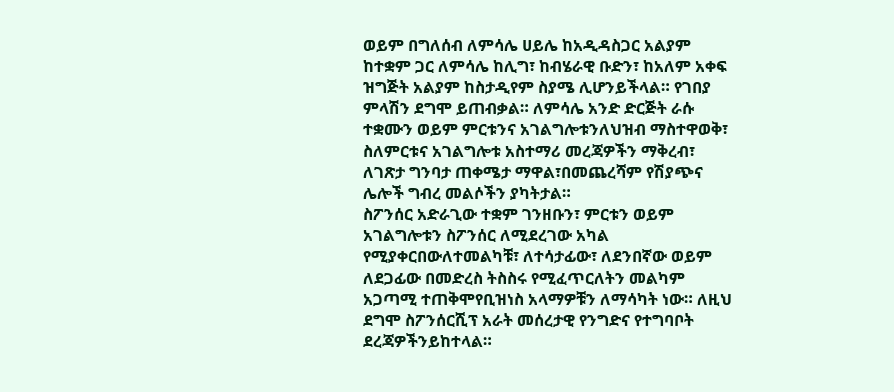ወይም በግለሰብ ለምሳሌ ሀይሌ ከአዲዳስጋር አልያም ከተቋም ጋር ለምሳሌ ከሊግ፣ ከብሄራዊ ቡድን፣ ከአለም አቀፍ ዝግጅት አልያም ከስታዲየም ስያሜ ሊሆንይችላል። የገበያ ምላሽን ደግሞ ይጠብቃል። ለምሳሌ አንድ ድርጅት ራሱ ተቋሙን ወይም ምርቱንና አገልግሎቱንለህዝብ ማስተዋወቅ፣ ስለምርቱና አገልግሎቱ አስተማሪ መረጃዎችን ማቅረብ፣ ለገጽታ ግንባታ ጠቀሜታ ማዋል፣በመጨረሻም የሽያጭና ሌሎች ግብረ መልሶችን ያካትታል።
ስፖንሰር አድራጊው ተቋም ገንዘቡን፣ ምርቱን ወይም አገልግሎቱን ስፖንሰር ለሚደረገው አካል የሚያቀርበውለተመልካቹ፣ ለተሳታፊው፣ ለደንበኛው ወይም ለደጋፊው በመድረስ ትስስሩ የሚፈጥርለትን መልካም አጋጣሚ ተጠቅሞየቢዝነስ አላማዎቹን ለማሳካት ነው። ለዚህ ደግሞ ስፖንሰርሺፕ አራት መሰረታዊ የንግድና የተግባቦት ደረጃዎችንይከተላል።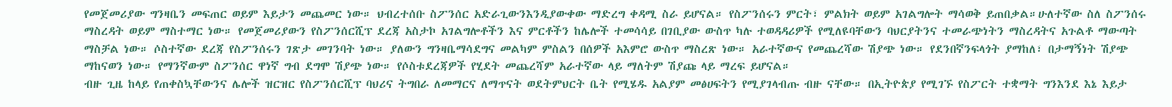የመጀመሪያው ግንዛቤን መፍጠር ወይም እይታን መጨመር ነው። ህብረተሰቡ ስፖንሰር አድራጊውንእንዲያውቀው ማድረግ ቀዳሚ ስራ ይሆናል። የስፖንሰሩን ምርት፣ ምልክት ወይም አገልግሎት ማሳወቅ ይጠበቃል።ሁለተኛው ስለ ስፖንሰሩ ማስረዳት ወይም ማስተማር ነው። የመጀመሪያውን የስፖንሰርሺፕ ደረጃ አስታኮ አገልግሎቶችን እና ምርቶችን ከሌሎች ተመሳሳይ በገቢያው ውስጥ ካሉ ተወዳዳሪዎች የሚለዩባቸውን ባህርያትንና ተመራጭነትን ማስረዳትና አጉልቶ ማውጣት ማስቻል ነው። ሶስተኛው ደረጃ የስፖንሰሩን ገጽታ መገንባት ነው። ያለውን ግንዛቤማሳደግና መልካም ምስልን በሰዎች አእምሮ ውስጥ ማስረጽ ነው። አራተኛውና የመጨረሻው ሽያጭ ነው። የደንበኛንፍላጎት ያማከለ፣ በታማኝነት ሽያጭ ማከናወን ነው። የማንኛውም ስፖንሰር ዋነኛ ግብ ደግሞ ሽያጭ ነው። የሶስቱደረጃዎች የሂደት መጨረሻም አራተኛው ላይ ማለትም ሽያጩ ላይ ማረፍ ይሆናል።
ብዙ ጊዜ ከላይ የጠቀስኳቸውንና ሌሎች ዝርዝር የስፖንሰርሺፕ ባህሪና ትግበራ ለመማርና ለማጥናት ወደትምህርት ቤት የሚሄዱ አልያም መፅሀፍትን የሚያገላብጡ ብዙ ናቸው። በኢትዮጵያ የሚገኙ የስፖርት ተቋማት ግንእንደ እኔ እይታ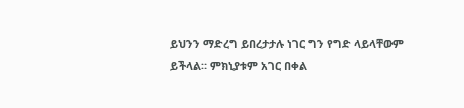ይህንን ማድረግ ይበረታታሉ ነገር ግን የግድ ላይላቸውም ይችላል። ምክኒያቱም አገር በቀል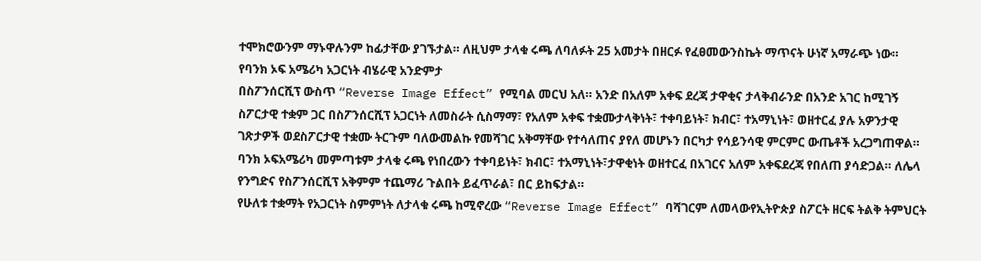ተሞክሮውንም ማኑዋሉንም ከፊታቸው ያገኙታል። ለዚህም ታላቁ ሩጫ ለባለፉት 25 አመታት በዘርፉ የፈፀመውንስኬት ማጥናት ሁነኛ አማራጭ ነው።
የባንክ ኦፍ አሜሪካ አጋርነት ብሄራዊ አንድምታ
በስፖንሰርሺፕ ውስጥ “Reverse Image Effect” የሚባል መርህ አለ። አንድ በአለም አቀፍ ደረጃ ታዋቂና ታላቅብራንድ በአንድ አገር ከሚገኝ ስፖርታዊ ተቋም ጋር በስፖንሰርሺፕ አጋርነት ለመስራት ሲስማማ፣ የአለም አቀፍ ተቋሙታላቅነት፣ ተቀባይነት፣ ክብር፣ ተአማኒነት፣ ወዘተርፈ ያሉ አዎንታዊ ገጽታዎች ወደስፖርታዊ ተቋሙ ትርጉም ባለውመልኩ የመሻገር አቅማቸው የተሳለጠና ያየለ መሆኑን በርካታ የሳይንሳዊ ምርምር ውጤቶች አረጋግጠዋል። ባንክ ኦፍአሜሪካ መምጣቱም ታላቁ ሩጫ የነበረውን ተቀባይነት፣ ክብር፣ ተአማኒነት፣ታዋቂነት ወዘተርፈ በአገርና አለም አቀፍደረጃ የበለጠ ያሳድጋል። ለሌላ የንግድና የስፖንሰርሺፕ አቅምም ተጨማሪ ጉልበት ይፈጥራል፣ በር ይከፍታል።
የሁለቱ ተቋማት የአጋርነት ስምምነት ለታላቁ ሩጫ ከሚኖረው “Reverse Image Effect” ባሻገርም ለመላውየኢትዮጵያ ስፖርት ዘርፍ ትልቅ ትምህርት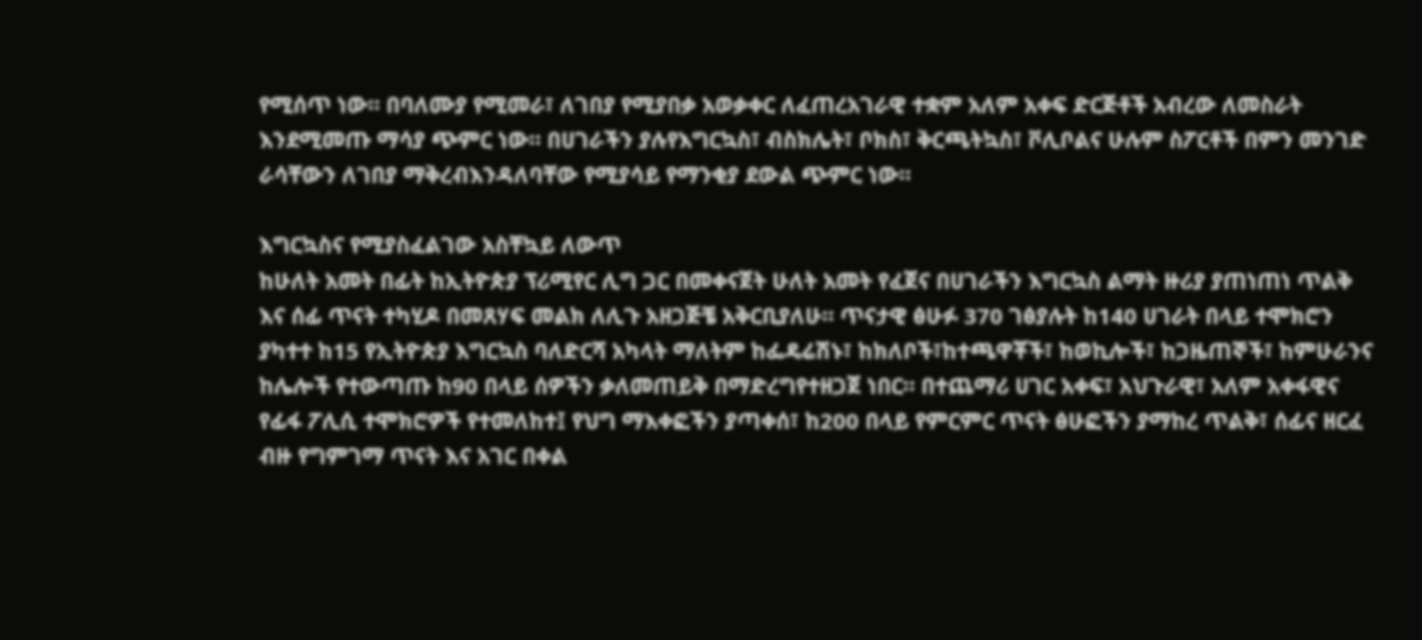የሚሰጥ ነው። በባለሙያ የሚመራ፣ ለገበያ የሚያበቃ አወቃቀር ለፈጠረአገራዊ ተቋም አለም አቀፍ ድርጅቶች አብረው ለመስራት እንደሚመጡ ማሳያ ጭምር ነው። በሀገራችን ያሉየእግርኳስ፣ ብስክሌት፣ ቦክስ፣ ቅርጫትኳስ፣ ቮሊቦልና ሁሉም ስፖርቶች በምን መንገድ ራሳቸውን ለገበያ ማቅረብእንዳለባቸው የሚያሳይ የማንቂያ ደውል ጭምር ነው።

እግርኳስና የሚያስፈልገው አስቸኳይ ለውጥ
ከሁለት አመት በፊት ከኢትዮጵያ ፕሪሚየር ሊግ ጋር በመቀናጀት ሁለት አመት የፈጀና በሀገራችን እግርኳስ ልማት ዙሪያ ያጠነጠነ ጥልቅ እና ሰፊ ጥናት ተካሂዶ በመጸሃፍ መልክ ለሊጉ አዘጋጅቼ አቅርቢያለሁ። ጥናታዊ ፅሁፉ 370 ገፅያሉት ከ140 ሀገራት በላይ ተሞክሮን ያካተተ ከ15 የኢትዮጵያ እግርኳስ ባለድርሻ አካላት ማለትም ከፌዴሬሽኑ፣ ከክለቦች፣ከተጫዋቾች፣ ከወኪሎች፣ ከጋዜጠኞች፣ ከምሁራንና ከሌሎች የተውጣጡ ከ90 በላይ ሰዎችን ቃለመጠይቅ በማድረግየተዘጋጀ ነበር። በተጨማሪ ሀገር አቀፍ፣ አህጉራዊ፣ አለም አቀፋዊና የፊፋ ፖሊሲ ተሞክሮዎች የተመለከተ፤ የህግ ማእቀፎችን ያጣቀሰ፣ ከ200 በላይ የምርምር ጥናት ፅሁፎችን ያማከረ ጥልቅ፣ ሰፊና ዘርፈ ብዙ የግምገማ ጥናት እና አገር በቀል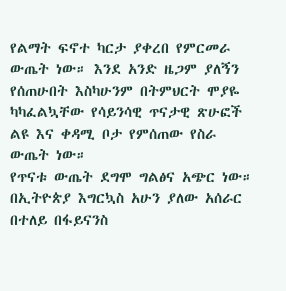የልማት ፍኖተ ካርታ ያቀረበ የምርመራ ውጤት ነው። እንደ አንድ ዜጋም ያለኝን የሰጠሁበት እስካሁንም በትምህርት ሞያዬ ካካፈልኳቸው የሳይንሳዊ ጥናታዊ ጽሁፎች ልዩ እና ቀዳሚ ቦታ የምሰጠው የስራ ውጤት ነው።
የጥናቱ ውጤት ደግሞ ግልፅና አጭር ነው። በኢትዮጵያ እግርኳስ አሁን ያለው አሰራር በተለይ በፋይናንስ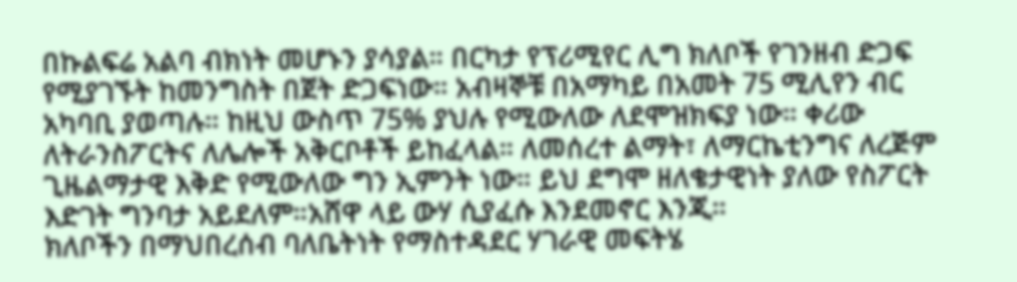በኩልፍሬ አልባ ብክነት መሆኑን ያሳያል። በርካታ የፕሪሚየር ሊግ ክለቦች የገንዘብ ድጋፍ የሚያገኙት ከመንግስት በጀት ድጋፍነው። አብዛኞቹ በአማካይ በአመት 75 ሚሊየን ብር አካባቢ ያወጣሉ። ከዚህ ውስጥ 75% ያህሉ የሚውለው ለደሞዝክፍያ ነው። ቀሪው ለትራንስፖርትና ለሌሎች አቅርቦቶች ይከፈላል። ለመሰረተ ልማት፣ ለማርኬቲንግና ለረጅም ጊዜልማታዊ እቅድ የሚውለው ግን ኢምንት ነው። ይህ ደግሞ ዘለቄታዊነት ያለው የስፖርት እድገት ግንባታ አይደለም።አሸዋ ላይ ውሃ ሲያፈሱ እንደመኖር እንጂ።
ክለቦችን በማህበረሰብ ባለቤትነት የማስተዳደር ሃገራዊ መፍትሄ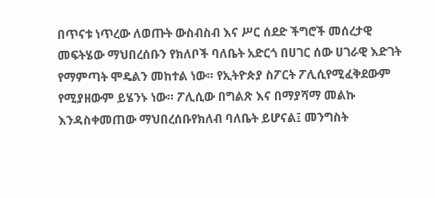በጥናቱ ነጥረው ለወጡት ውስብስብ እና ሥር ሰደድ ችግሮች መሰረታዊ መፍትሄው ማህበረሰቡን የክለቦች ባለቤት አድርጎ በሀገር ሰው ሀገራዊ እድገት የማምጣት ሞዴልን መከተል ነው። የኢትዮጵያ ስፖርት ፖሊሲየሚፈቅደውም የሚያዘውም ይሄንኑ ነው። ፖሊሲው በግልጽ እና በማያሻማ መልኩ እንዳስቀመጠው ማህበረሰቡየክለብ ባለቤት ይሆናል፤ መንግስት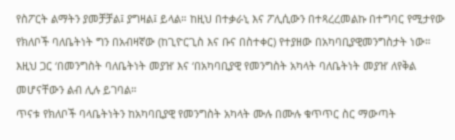የስፖርት ልማትን ያመቻቻል፤ ያግዛል፤ ይላል። ከዚህ በተቃራኒ እና ፖሊሲውን በተጻረረመልኩ በተግባር የሚታየው የክለቦች ባለቤትነት ግን በአብዛኛው (ከጊዮርጊስ እና ቡና በስተቀር) የተያዘው በአካባቢያዊመንግስታት ነው። እዚህ ጋር ‘በመንግስት ባለቤትነት መያዝ’ እና ‘በአካባቢያዊ የመንግስት አካላት ባለቤትነት መያዝ’ ለየቅል መሆናቸውን ልብ ሊሉ ይገባል።
ጥናቱ የክለቦች ባላቤትነትን ከአካባቢያዊ የመንግስት አካላት ሙሉ በሙሉ ቁጥጥር ስር ማውጣት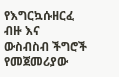የእግርኳሱዘርፈ ብዙ እና ውስብስብ ችግሮች የመጀመሪያው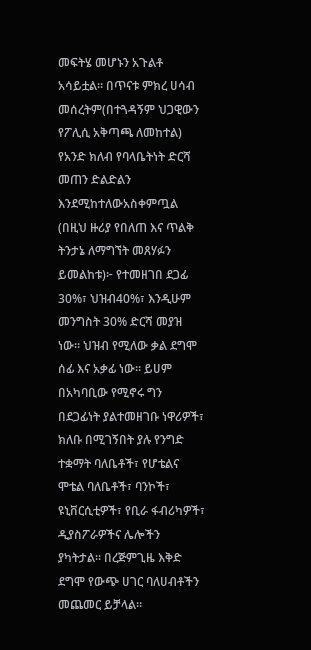መፍትሄ መሆኑን አጉልቶ አሳይቷል። በጥናቱ ምክረ ሀሳብ መሰረትም(በተጓዳኝም ህጋዊውን የፖሊሲ አቅጣጫ ለመከተል) የአንድ ክለብ የባላቤትነት ድርሻ መጠን ድልድልን እንደሚከተለውአስቀምጧል (በዚህ ዙሪያ የበለጠ እና ጥልቅ ትንታኔ ለማግኘት መጸሃፉን ይመልከቱ)፦ የተመዘገበ ደጋፊ 30%፣ ህዝብ40%፣ እንዲሁም መንግስት 30% ድርሻ መያዝ ነው። ህዝብ የሚለው ቃል ደግሞ ሰፊ እና አቃፊ ነው። ይሀም በአካባቢው የሚኖሩ ግን በደጋፊነት ያልተመዘገቡ ነዋሪዎች፣ ክለቡ በሚገኝበት ያሉ የንግድ ተቋማት ባለቤቶች፣ የሆቴልና ሞቴል ባለቤቶች፣ ባንኮች፣ ዩኒቨርሲቲዎች፣ የቢራ ፋብሪካዎች፣ ዲያስፖራዎችና ሌሎችን ያካትታል። በረጅምጊዜ እቅድ ደግሞ የውጭ ሀገር ባለሀብቶችን መጨመር ይቻላል።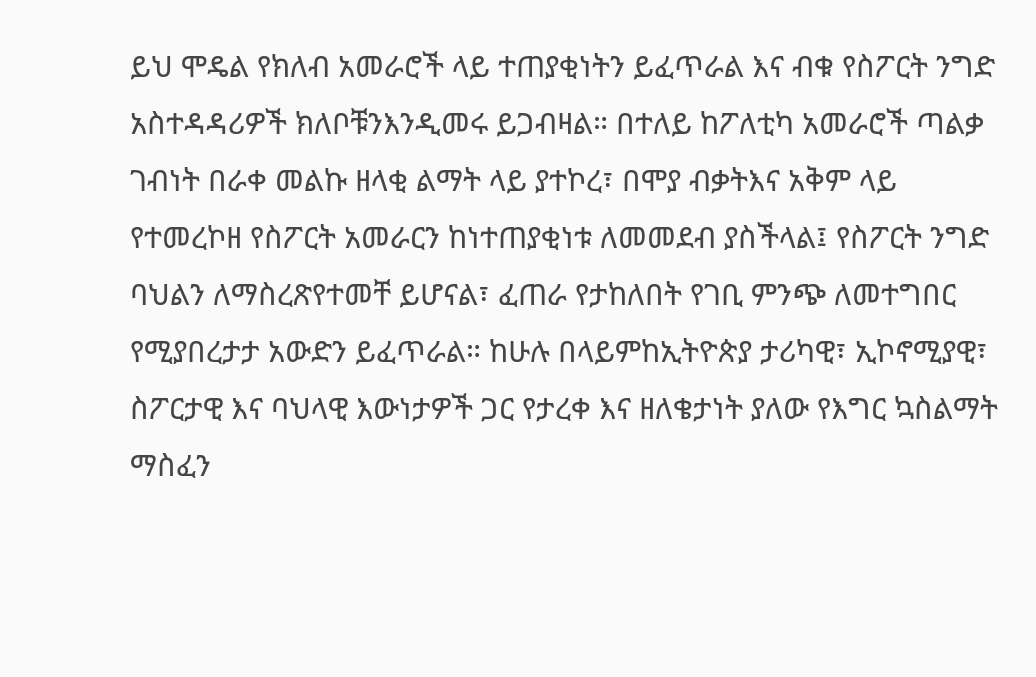ይህ ሞዴል የክለብ አመራሮች ላይ ተጠያቂነትን ይፈጥራል እና ብቁ የስፖርት ንግድ አስተዳዳሪዎች ክለቦቹንእንዲመሩ ይጋብዛል። በተለይ ከፖለቲካ አመራሮች ጣልቃ ገብነት በራቀ መልኩ ዘላቂ ልማት ላይ ያተኮረ፣ በሞያ ብቃትእና አቅም ላይ የተመረኮዘ የስፖርት አመራርን ከነተጠያቂነቱ ለመመደብ ያስችላል፤ የስፖርት ንግድ ባህልን ለማስረጽየተመቸ ይሆናል፣ ፈጠራ የታከለበት የገቢ ምንጭ ለመተግበር የሚያበረታታ አውድን ይፈጥራል። ከሁሉ በላይምከኢትዮጵያ ታሪካዊ፣ ኢኮኖሚያዊ፣ ስፖርታዊ እና ባህላዊ እውነታዎች ጋር የታረቀ እና ዘለቄታነት ያለው የእግር ኳስልማት ማስፈን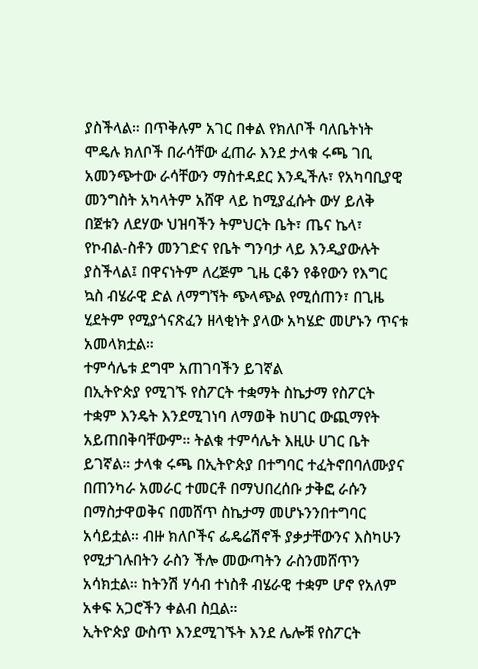ያስችላል። በጥቅሉም አገር በቀል የክለቦች ባለቤትነት ሞዴሉ ክለቦች በራሳቸው ፈጠራ እንደ ታላቁ ሩጫ ገቢ አመንጭተው ራሳቸውን ማስተዳደር እንዲችሉ፣ የአካባቢያዊ መንግስት አካላትም አሸዋ ላይ ከሚያፈሱት ውሃ ይለቅ በጀቱን ለደሃው ህዝባችን ትምህርት ቤት፣ ጤና ኬላ፣ የኮብል-ስቶን መንገድና የቤት ግንባታ ላይ እንዲያውሉት ያስችላል፤ በዋናነትም ለረጅም ጊዜ ርቆን የቆየውን የእግር ኳስ ብሄራዊ ድል ለማግኘት ጭላጭል የሚሰጠን፣ በጊዜ ሂደትም የሚያጎናጽፈን ዘላቂነት ያላው አካሄድ መሆኑን ጥናቱ አመላክቷል።
ተምሳሌቱ ደግሞ አጠገባችን ይገኛል
በኢትዮጵያ የሚገኙ የስፖርት ተቋማት ስኬታማ የስፖርት ተቋም እንዴት እንደሚገነባ ለማወቅ ከሀገር ውጪማየት አይጠበቅባቸውም። ትልቁ ተምሳሌት እዚሁ ሀገር ቤት ይገኛል። ታላቁ ሩጫ በኢትዮጵያ በተግባር ተፈትኖበባለሙያና በጠንካራ አመራር ተመርቶ በማህበረሰቡ ታቅፎ ራሱን በማስታዋወቅና በመሸጥ ስኬታማ መሆኑንንበተግባር አሳይቷል። ብዙ ክለቦችና ፌዴሬሽኖች ያቃታቸውንና እስካሁን የሚታገሉበትን ራስን ችሎ መውጣትን ራስንመሸጥን አሳክቷል። ከትንሽ ሃሳብ ተነስቶ ብሄራዊ ተቋም ሆኖ የአለም አቀፍ አጋሮችን ቀልብ ስቧል።
ኢትዮጵያ ውስጥ እንደሚገኙት እንደ ሌሎቹ የስፖርት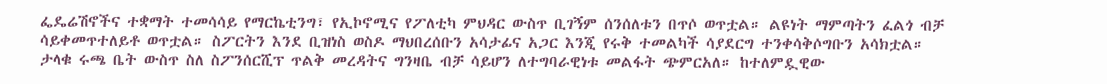ፌዴሬሽኖችና ተቋማት ተመሳሳይ የማርኬቲንግ፣ የኢኮኖሚና የፖለቲካ ምህዳር ውስጥ ቢገኝም ሰንሰለቱን በጥሶ ወጥቷል። ልዩነት ማምጣትን ፈልጎ ብቻ ሳይቀመጥተለይቶ ወጥቷል። ስፖርትን እንደ ቢዝነስ ወስዶ ማህበረሰቡን አሳታፊና አጋር እንጂ የሩቅ ተመልካች ሳያደርግ ተንቀሳቅሶግቡን አሳክቷል።
ታላቁ ሩጫ ቤት ውስጥ ስለ ስፖንሰርሺፕ ጥልቅ መረዳትና ግንዛቤ ብቻ ሳይሆን ለተግባራዊነቱ መልፋት ጭምርአለ። ከተለምዷዊው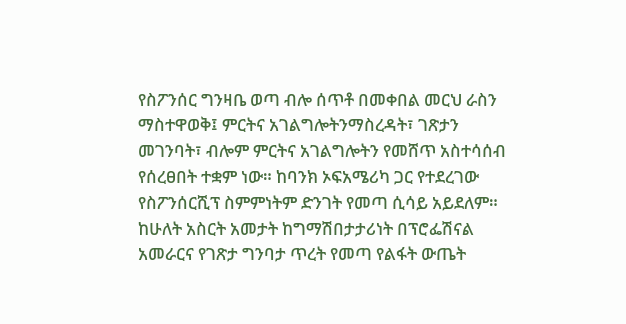የስፖንሰር ግንዛቤ ወጣ ብሎ ሰጥቶ በመቀበል መርህ ራስን ማስተዋወቅ፤ ምርትና አገልግሎትንማስረዳት፣ ገጽታን መገንባት፣ ብሎም ምርትና አገልግሎትን የመሸጥ አስተሳሰብ የሰረፀበት ተቋም ነው። ከባንክ ኦፍአሜሪካ ጋር የተደረገው የስፖንሰርሺፕ ስምምነትም ድንገት የመጣ ሲሳይ አይደለም። ከሁለት አስርት አመታት ከግማሽበታታሪነት በፕሮፌሽናል አመራርና የገጽታ ግንባታ ጥረት የመጣ የልፋት ውጤት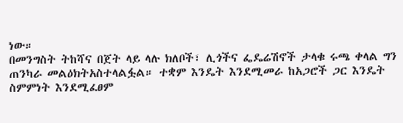ነው።
በመንግስት ትከሻና በጀት ላይ ላሉ ክለቦች፣ ሊጎችና ፌዴሬሽኖች ታላቁ ሩጫ ቀላል ግን ጠንካራ መልዕክትአስተላልፏል። ተቋም እንዴት እንደሚመራ ከአጋሮች ጋር እንዴት ስምምነት እንደሚፈፀም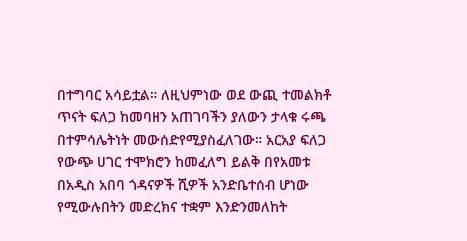በተግባር አሳይቷል። ለዚህምነው ወደ ውጪ ተመልክቶ ጥናት ፍለጋ ከመባዘን አጠገባችን ያለውን ታላቁ ሩጫ በተምሳሌትነት መውሰድየሚያስፈለገው። አርአያ ፍለጋ የውጭ ሀገር ተሞክሮን ከመፈለግ ይልቅ በየአመቱ በአዲስ አበባ ጎዳናዎች ሺዎች አንድቤተሰብ ሆነው የሚውሉበትን መድረክና ተቋም እንድንመለከት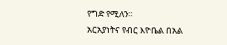የግድ የሚለን።
አርአያነትና የብር እዮቤል በአል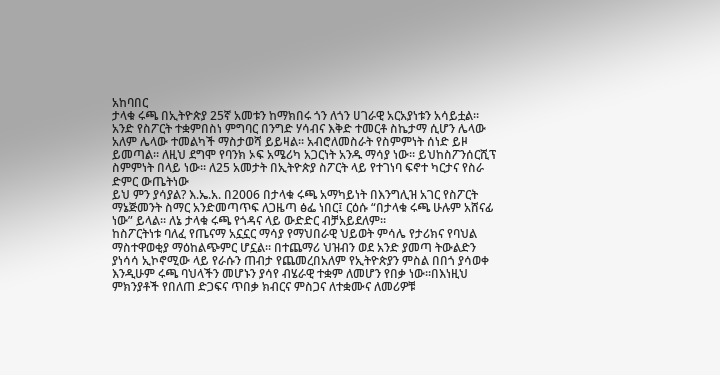አከባበር
ታላቁ ሩጫ በኢትዮጵያ 25ኛ አመቱን ከማክበሩ ጎን ለጎን ሀገራዊ አርአያነቱን አሳይቷል። አንድ የስፖርት ተቋምበስነ ምግባር በንግድ ሃሳብና እቅድ ተመርቶ ስኬታማ ሲሆን ሌላው አለም ሌላው ተመልካች ማስታወሻ ይይዛል። አብሮለመስራት የስምምነት ሰነድ ይዞ ይመጣል። ለዚህ ደግሞ የባንክ ኦፍ አሜሪካ አጋርነት አንዱ ማሳያ ነው። ይህከስፖንሰርሺፕ ስምምነት በላይ ነው። ለ25 አመታት በኢትዮጵያ ስፖርት ላይ የተገነባ ፍኖተ ካርታና የስራ ድምር ውጤትነው
ይህ ምን ያሳያል? እ.ኤ.አ. በ2006 በታላቁ ሩጫ አማካይነት በእንግሊዝ አገር የስፖርት ማኔጅመንት ስማር አንድመጣጥፍ ለጋዜጣ ፅፌ ነበር፤ ርዕሱ “በታላቁ ሩጫ ሁሉም አሸናፊ ነው” ይላል። ለኔ ታላቁ ሩጫ የጎዳና ላይ ውድድር ብቻአይደለም።
ከስፖርትነቱ ባለፈ የጤናማ አኗኗር ማሳያ የማህበራዊ ህይወት ምሳሌ የታሪክና የባህል ማስተዋወቂያ ማዕከልጭምር ሆኗል። በተጨማሪ ህዝብን ወደ አንድ ያመጣ ትውልድን ያነሳሳ ኢኮኖሚው ላይ የራሱን ጠብታ የጨመረበአለም የኢትዮጵያን ምስል በበጎ ያሳወቀ እንዲሁም ሩጫ ባህላችን መሆኑን ያሳየ ብሄራዊ ተቋም ለመሆን የበቃ ነው።በእነዚህ ምክንያቶች የበለጠ ድጋፍና ጥበቃ ክብርና ምስጋና ለተቋሙና ለመሪዎቹ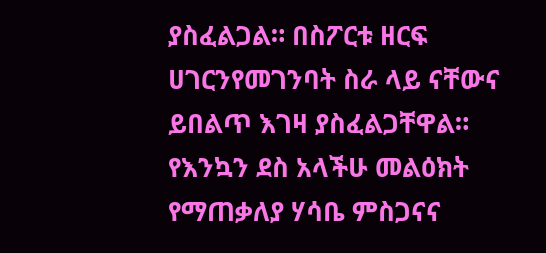ያስፈልጋል። በስፖርቱ ዘርፍ ሀገርንየመገንባት ስራ ላይ ናቸውና ይበልጥ እገዛ ያስፈልጋቸዋል።
የእንኳን ደስ አላችሁ መልዕክት
የማጠቃለያ ሃሳቤ ምስጋናና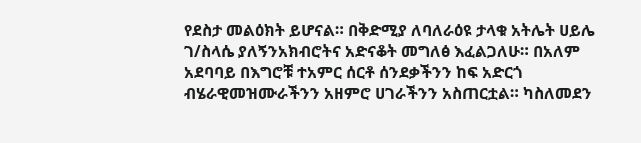የደስታ መልዕክት ይሆናል። በቅድሚያ ለባለራዕዩ ታላቁ አትሌት ሀይሌ ገ/ስላሴ ያለኝንአክብሮትና አድናቆት መግለፅ እፈልጋለሁ። በአለም አደባባይ በእግሮቹ ተአምር ሰርቶ ሰንደቃችንን ከፍ አድርጎ ብሄራዊመዝሙራችንን አዘምሮ ሀገራችንን አስጠርቷል። ካስለመደን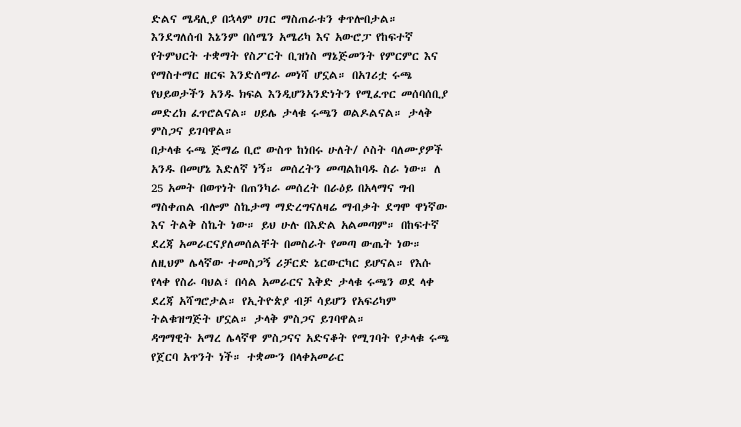ድልና ሜዳሊያ በኋላም ሀገር ማስጠራቱን ቀጥሎበታል። እንደግለሰብ እኔንም በሰሜን አሜሪካ እና አውሮፓ የከፍተኛ የትምህርት ተቋማት የስፖርት ቢዝነስ ማኔጅመንት የምርምር እና የማስተማር ዘርፍ እንድሰማራ መነሻ ሆኗል። በአገሪቷ ሩጫ የህይወታችን አንዱ ክፍል እንዲሆንአንድነትን የሚፈጥር መሰባሰቢያ መድረክ ፈጥሮልናል። ሀይሌ ታላቁ ሩጫን ወልዶልናል። ታላቅ ምስጋና ይገባዋል።
በታላቁ ሩጫ ጅማሬ ቢሮ ውስጥ ከነበሩ ሁለት/ ሶስት ባለሙያዎች አንዱ በመሆኔ እድለኛ ነኝ። መሰረትን መጣልከባዱ ስራ ነው። ለ 25 አመት በወጥነት በጠንካራ መሰረት በራዕይ በአላማና ግብ ማስቀጠል ብሎም ስኬታማ ማድረግናለዛሬ ማብቃት ደግሞ ዋነኛው እና ትልቅ ስኬት ነው። ይህ ሁሉ በእድል አልመጣም። በከፍተኛ ደረጃ አመራርናያለመሰልቸት በመስራት የመጣ ውጤት ነው። ለዚህም ሌላኛው ተመስጋኝ ሪቻርድ ኔርውርካር ይሆናል። የእሱ የላቀ የስራ ባህል፣ በሳል አመራርና እቅድ ታላቁ ሩጫን ወደ ላቀ ደረጃ አሻግሮታል። የኢትዮጵያ ብቻ ሳይሆን የአፍሪካም ትልቁዝግጅት ሆኗል። ታላቅ ምስጋና ይገባዋል።
ዳግማዊት አማረ ሌላኛዋ ምስጋናና አድናቆት የሚገባት የታላቁ ሩጫ የጀርባ አጥንት ነች። ተቋሙን በላቀአመራር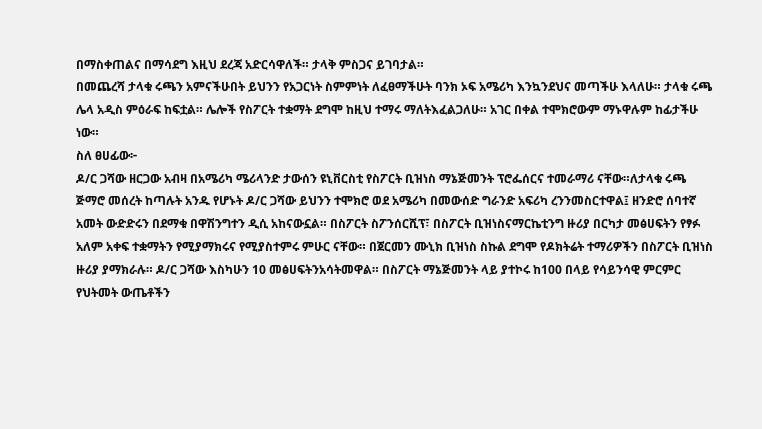በማስቀጠልና በማሳደግ እዚህ ደረጃ አድርሳዋለች። ታላቅ ምስጋና ይገባታል።
በመጨረሻ ታላቁ ሩጫን አምናችሁበት ይህንን የአጋርነት ስምምነት ለፈፀማችሁት ባንክ ኦፍ አሜሪካ እንኳንደህና መጣችሁ እላለሁ። ታላቁ ሩጫ ሌላ አዲስ ምዕራፍ ከፍቷል። ሌሎች የስፖርት ተቋማት ደግሞ ከዚህ ተማሩ ማለትእፈልጋለሁ። አገር በቀል ተሞክሮውም ማኑዋሉም ከፊታችሁ ነው።
ስለ ፀሀፊው፦
ዶ/ር ጋሻው ዘርጋው አብዛ በአሜሪካ ሜሪላንድ ታውሰን ዩኒቨርስቲ የስፖርት ቢዝነስ ማኔጅመንት ፕሮፌሰርና ተመራማሪ ናቸው።ለታላቁ ሩጫ ጅማሮ መሰረት ከጣሉት አንዱ የሆኑት ዶ/ር ጋሻው ይህንን ተሞክሮ ወደ አሜሪካ በመውሰድ ግራንድ አፍሪካ ረንንመስርተዋል፤ ዘንድሮ ሰባተኛ አመት ውድድሩን በደማቁ በዋሽንግተን ዲሲ አከናውኗል። በስፖርት ስፖንሰርሺፕ፣ በስፖርት ቢዝነስናማርኬቲንግ ዙሪያ በርካታ መፅሀፍትን የፃፉ አለም አቀፍ ተቋማትን የሚያማክሩና የሚያስተምሩ ምሁር ናቸው። በጀርመን ሙኒክ ቢዝነስ ስኩል ደግሞ የዶክትሬት ተማሪዎችን በስፖርት ቢዝነስ ዙሪያ ያማክራሉ። ዶ/ር ጋሻው እስካሁን 10 መፅሀፍትንአሳትመዋል። በስፖርት ማኔጅመንት ላይ ያተኮሩ ከ100 በላይ የሳይንሳዊ ምርምር የህትመት ውጤቶችን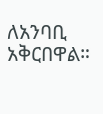ለአንባቢ አቅርበዋል።